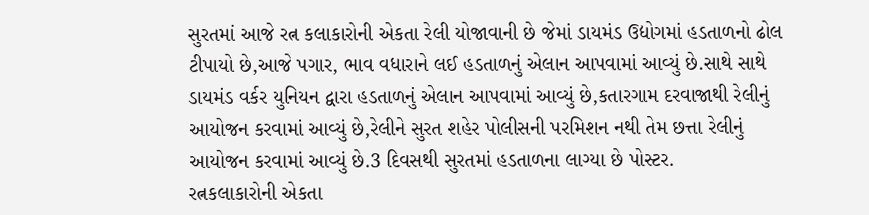સુરતમાં આજે રત્ન કલાકારોની એકતા રેલી યોજાવાની છે જેમાં ડાયમંડ ઉદ્યોગમાં હડતાળનો ઢોલ ટીપાયો છે,આજે પગાર, ભાવ વધારાને લઈ હડતાળનું એલાન આપવામાં આવ્યું છે.સાથે સાથે ડાયમંડ વર્કર યુનિયન દ્વારા હડતાળનું એલાન આપવામાં આવ્યું છે,કતારગામ દરવાજાથી રેલીનું આયોજન કરવામાં આવ્યું છે,રેલીને સુરત શહેર પોલીસની પરમિશન નથી તેમ છત્તા રેલીનું આયોજન કરવામાં આવ્યું છે.3 દિવસથી સુરતમાં હડતાળના લાગ્યા છે પોસ્ટર.
રત્નકલાકારોની એકતા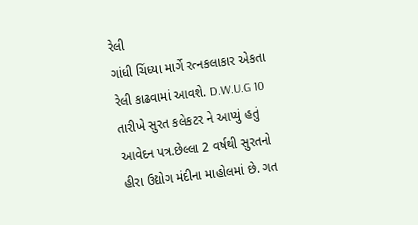રેલી
ગાંધી ચિંધ્યા માર્ગે રત્નકલાકાર એકતા રેલી કાઢવામાં આવશે. D.W.U.G 10 તારીખે સુરત કલેકટર ને આપ્યું હતું આવેદન પત્ર.છેલ્લા 2 વર્ષથી સુરતનો હીરા ઉદ્યોગ મંદીના માહોલમાં છે. ગત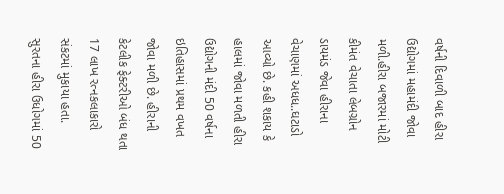વર્ષની દિવાળી બાદ હીરા ઉદ્યોગમાં મહામંદી જોવા મળી.હીરા બજારમાં મોટી કીમંત વેચાતા લેબગ્રોન ડાયમંડ જેવા હીરાના વેચાણમાં અધધ..ઘટાડો આવ્યો છે. કહી શકાય કે હાલમાં જોવા મળતી હીરા ઉદ્યોગની મંદી 50 વર્ષના ઇતિહાસમાં પ્રથમ વખત જોવા મળી છે. હીરાની કેટલીક ફેક્ટરીઓ બંધ થતા 17 લાખ રત્નકલાકારો સંકટમાં મુકાયા હતા.
સુરતના હીરા ઉધોગમાં 50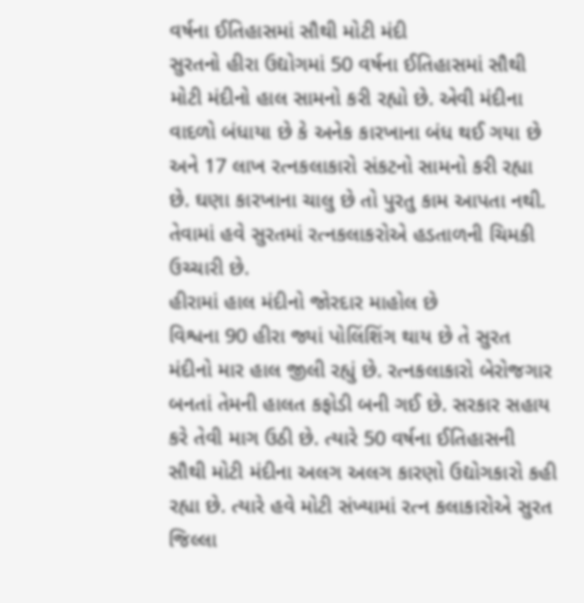વર્ષના ઈતિહાસમાં સૌથી મોટી મંદી
સુરતનો હીરા ઉદ્યોગમાં 50 વર્ષના ઈતિહાસમાં સૌથી મોટી મંદીનો હાલ સામનો કરી રહ્યો છે. એવી મંદીના વાદળો બંધાયા છે કે અનેક કારખાના બંધ થઈ ગયા છે અને 17 લાખ રત્નકલાકારો સંકટનો સામનો કરી રહ્યા છે. ઘણા કારખાના ચાલુ છે તો પુરતુ કામ આપતા નથી. તેવામાં હવે સુરતમાં રત્નકલાકરોએ હડતાળની ચિમકી ઉચ્ચારી છે.
હીરામાં હાલ મંદીનો જોરદાર માહોલ છે
વિશ્વના 90 હીરા જ્યાં પોલિંશિંગ થાય છે તે સુરત મંદીનો માર હાલ જીલી રહ્યું છે. રત્નકલાકારો બેરોજગાર બનતાં તેમની હાલત કફોડી બની ગઈ છે. સરકાર સહાય કરે તેવી માગ ઉઠી છે. ત્યારે 50 વર્ષના ઈતિહાસની સૌથી મોટી મંદીના અલગ અલગ કારણો ઉદ્યોગકારો કહી રહ્યા છે. ત્યારે હવે મોટી સંખ્યામાં રત્ન કલાકારોએ સુરત જિલ્લા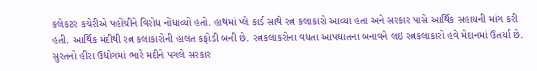કલેકટર કચેરીએ પહોંચીને વિરોધ નોંધાવ્યો હતો. હાથમાં પ્લે કાર્ડ સાથે રત્ન કલાકારો આવ્યા હતા અને સરકાર પાસે આર્થિક સહાયની માંગ કરી હતી. આર્થિક મંદીથી રત્ન કલાકારોની હાલત કફોડી બની છે. રત્નકલાકરોના વધતા આપઘાતના બનાવને લઇ રત્નકલાકારો હવે મેદાનમાં ઉતર્યા છે. સુરતનો હીરા ઉદ્યોગમાં ભારે મદીને પગલે સરકાર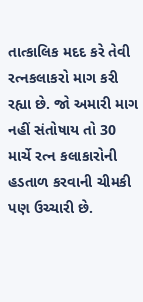તાત્કાલિક મદદ કરે તેવી રત્નકલાકરો માગ કરી રહ્યા છે. જો અમારી માગ નહીં સંતોષાય તો 30 માર્ચે રત્ન કલાકારોની હડતાળ કરવાની ચીમકી પણ ઉચ્ચારી છે.